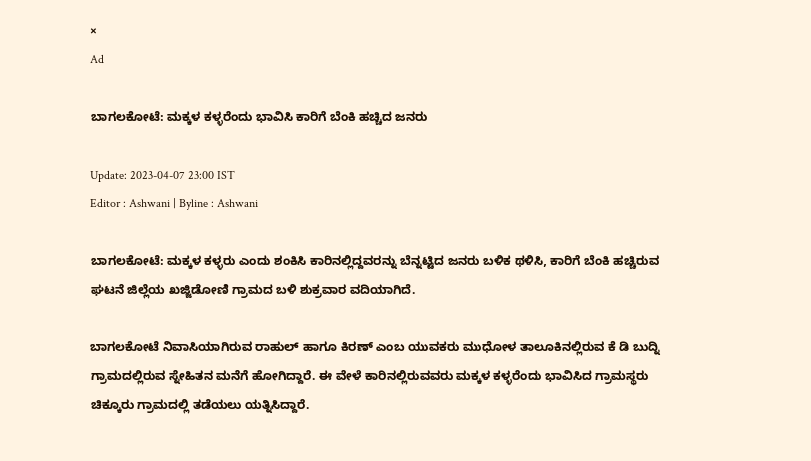×
Ad

ಬಾಗಲಕೋಟೆ: ಮಕ್ಕಳ ಕಳ್ಳರೆಂದು ಭಾವಿಸಿ ಕಾರಿಗೆ ಬೆಂಕಿ ಹಚ್ಚಿದ ಜನರು

Update: 2023-04-07 23:00 IST
Editor : Ashwani | Byline : Ashwani

ಬಾಗಲಕೋಟೆ: ಮಕ್ಕಳ‌ ಕಳ್ಳರು ಎಂದು ಶಂಕಿಸಿ ಕಾರಿನಲ್ಲಿದ್ದವರನ್ನು ಬೆನ್ನಟ್ಟಿದ ಜನರು ಬಳಿಕ ಥಳಿಸಿ, ಕಾರಿಗೆ ಬೆಂಕಿ ಹಚ್ಚಿರುವ ಘಟನೆ ಜಿಲ್ಲೆಯ ಖಜ್ಜಿಡೋಣಿ ಗ್ರಾಮದ ಬಳಿ ಶುಕ್ರವಾರ ವದಿಯಾಗಿದೆ.

ಬಾಗಲಕೋಟೆ ‌ನಿವಾಸಿಯಾಗಿರುವ ರಾಹುಲ್ ಹಾಗೂ ಕಿರಣ್ ಎಂಬ ಯುವಕರು ಮುಧೋಳ ತಾಲೂಕಿನಲ್ಲಿರುವ ಕೆ ಡಿ ಬುದ್ನಿ‌ ಗ್ರಾಮದಲ್ಲಿರುವ ಸ್ನೇಹಿತನ ಮನೆಗೆ ಹೋಗಿದ್ದಾರೆ. ಈ ವೇಳೆ ಕಾರಿನಲ್ಲಿರುವವರು ಮಕ್ಕಳ ಕಳ್ಳರೆಂದು ಭಾವಿಸಿದ ಗ್ರಾಮಸ್ಥರು ಚಿಕ್ಕೂರು ಗ್ರಾಮದಲ್ಲಿ ತಡೆಯಲು ಯತ್ನಿಸಿದ್ದಾರೆ.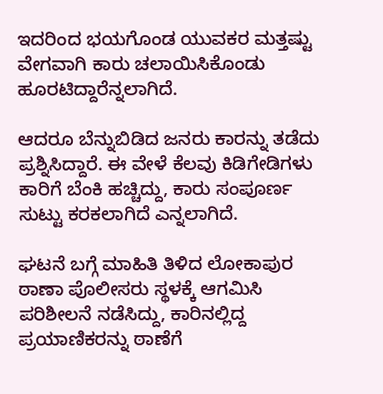ಇದರಿಂದ ಭಯಗೊಂಡ ಯುವಕರ ಮತ್ತಷ್ಟು ವೇಗವಾಗಿ ಕಾರು ಚಲಾಯಿಸಿಕೊಂಡು ಹೂರಟಿದ್ದಾರೆನ್ನಲಾಗಿದೆ.

ಆದರೂ ಬೆನ್ನುಬಿಡಿದ ಜನರು ಕಾರನ್ನು ತಡೆದು ಪ್ರಶ್ನಿಸಿದ್ದಾರೆ. ಈ ವೇಳೆ ಕೆಲವು ಕಿಡಿಗೇಡಿಗಳು ಕಾರಿಗೆ ಬೆಂಕಿ ಹಚ್ಚಿದ್ದು, ಕಾರು ಸಂಪೂರ್ಣ ಸುಟ್ಟು ಕರಕಲಾಗಿದೆ ಎನ್ನಲಾಗಿದೆ.

ಘಟನೆ ಬಗ್ಗೆ ಮಾಹಿತಿ ತಿಳಿದ ಲೋಕಾಪುರ ಠಾಣಾ ಪೊಲೀಸರು ಸ್ಥಳಕ್ಕೆ ಆಗಮಿಸಿ ಪರಿಶೀಲನೆ ನಡೆಸಿದ್ದು, ಕಾರಿನಲ್ಲಿದ್ದ ಪ್ರಯಾಣಿಕರನ್ನು ಠಾಣೆಗೆ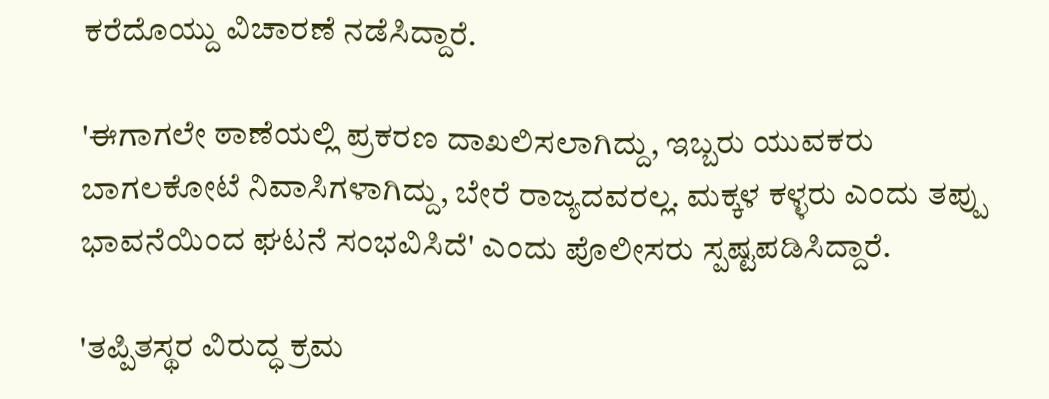ಕರೆದೊಯ್ದು ವಿಚಾರಣೆ ನಡೆಸಿದ್ದಾರೆ.

'ಈಗಾಗಲೇ ಠಾಣೆಯಲ್ಲಿ ಪ್ರಕರಣ ದಾಖಲಿಸಲಾಗಿದ್ದು, ಇಬ್ಬರು ಯುವಕರು ಬಾಗಲಕೋಟೆ ‌ನಿವಾಸಿಗಳಾಗಿದ್ದು, ಬೇರೆ ರಾಜ್ಯದವರಲ್ಲ. ಮಕ್ಕಳ ಕಳ್ಳರು ಎಂದು ತಪ್ಪು ಭಾವನೆಯಿಂದ ಘಟನೆ ಸಂಭವಿಸಿದೆ' ಎಂದು ಪೊಲೀಸರು ಸ್ಪಷ್ಟಪಡಿಸಿದ್ದಾರೆ.

'ತಪ್ಪಿತಸ್ಥರ ವಿರುದ್ಧ ಕ್ರಮ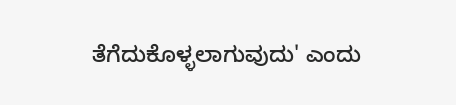ತೆಗೆದುಕೊಳ್ಳಲಾಗುವುದು' ಎಂದು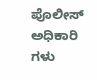ಪೊಲೀಸ್ ಅಧಿಕಾರಿ ಗಳು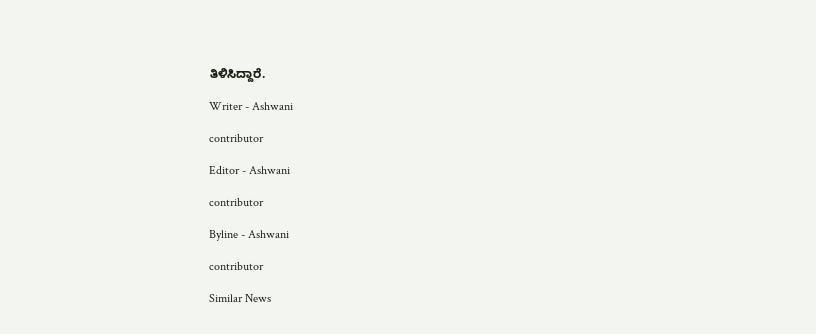ತಿಳಿಸಿದ್ದಾರೆ.

Writer - Ashwani

contributor

Editor - Ashwani

contributor

Byline - Ashwani

contributor

Similar News